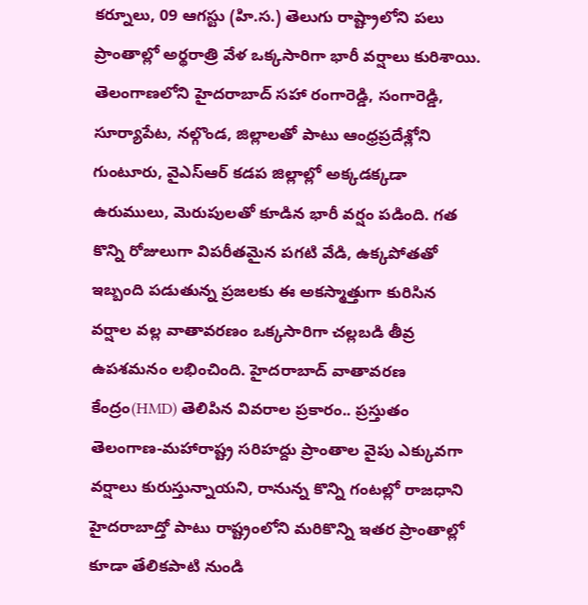కర్నూలు, 09 ఆగస్టు (హి.స.) తెలుగు రాష్ట్రాలోని పలు ప్రాంతాల్లో అర్థరాత్రి వేళ ఒక్కసారిగా భారీ వర్షాలు కురిశాయి. తెలంగాణలోని హైదరాబాద్ సహా రంగారెడ్డి, సంగారెడ్డి, సూర్యాపేట, నల్గొండ, జిల్లాలతో పాటు ఆంధ్రప్రదేశ్లోని గుంటూరు, వైఎస్ఆర్ కడప జిల్లాల్లో అక్కడక్కడా ఉరుములు, మెరుపులతో కూడిన భారీ వర్షం పడింది. గత కొన్ని రోజులుగా విపరీతమైన పగటి వేడి, ఉక్కపోతతో ఇబ్బంది పడుతున్న ప్రజలకు ఈ అకస్మాత్తుగా కురిసిన వర్షాల వల్ల వాతావరణం ఒక్కసారిగా చల్లబడి తీవ్ర ఉపశమనం లభించింది. హైదరాబాద్ వాతావరణ కేంద్రం(HMD) తెలిపిన వివరాల ప్రకారం.. ప్రస్తుతం తెలంగాణ-మహారాష్ట్ర సరిహద్దు ప్రాంతాల వైపు ఎక్కువగా వర్షాలు కురుస్తున్నాయని, రానున్న కొన్ని గంటల్లో రాజధాని హైదరాబాద్తో పాటు రాష్ట్రంలోని మరికొన్ని ఇతర ప్రాంతాల్లో కూడా తేలికపాటి నుండి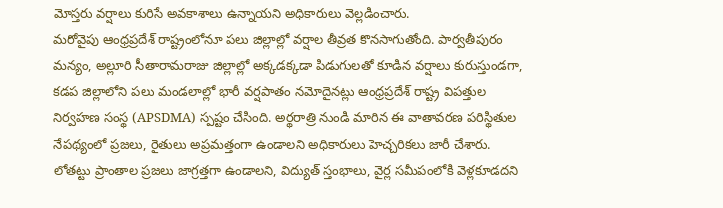మోస్తరు వర్షాలు కురిసే అవకాశాలు ఉన్నాయని అధికారులు వెల్లడించారు.
మరోవైపు ఆంధ్రప్రదేశ్ రాష్ట్రంలోనూ పలు జిల్లాల్లో వర్షాల తీవ్రత కొనసాగుతోంది. పార్వతీపురం మన్యం, అల్లూరి సీతారామరాజు జిల్లాల్లో అక్కడక్కడా పిడుగులతో కూడిన వర్షాలు కురుస్తుండగా, కడప జిల్లాలోని పలు మండలాల్లో భారీ వర్షపాతం నమోదైనట్లు ఆంధ్రప్రదేశ్ రాష్ట్ర విపత్తుల నిర్వహణ సంస్థ (APSDMA) స్పష్టం చేసింది. అర్థరాత్రి నుండి మారిన ఈ వాతావరణ పరిస్థితుల నేపథ్యంలో ప్రజలు, రైతులు అప్రమత్తంగా ఉండాలని అధికారులు హెచ్చరికలు జారీ చేశారు. లోతట్టు ప్రాంతాల ప్రజలు జాగ్రత్తగా ఉండాలని, విద్యుత్ స్తంభాలు, వైర్ల సమీపంలోకి వెళ్లకూడదని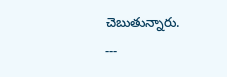చెబుతున్నారు.
---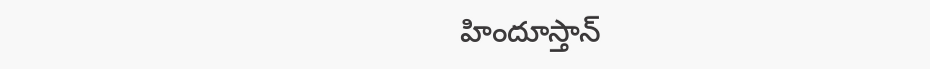హిందూస్తాన్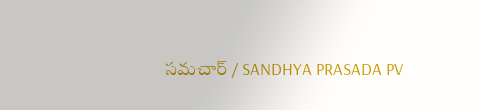సమచార్ / SANDHYA PRASADA PV